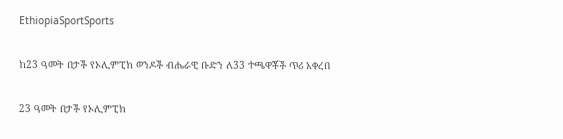EthiopiaSportSports

ከ23 ዓመት በታች የኦሊምፒክ ወንዶች ብሔራዊ ቡድን ለ33 ተጫዋቾች ጥሪ አቀረበ

23 ዓመት በታች የኦሊምፒክ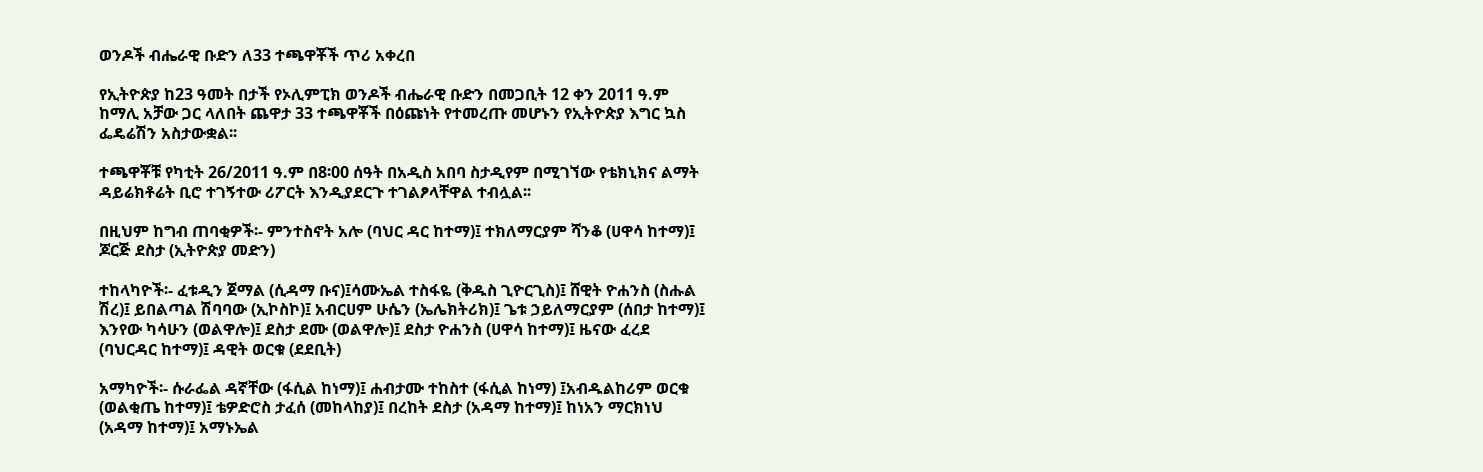ወንዶች ብሔራዊ ቡድን ለ33 ተጫዋቾች ጥሪ አቀረበ

የኢትዮጵያ ከ23 ዓመት በታች የኦሊምፒክ ወንዶች ብሔራዊ ቡድን በመጋቢት 12 ቀን 2011 ዓ.ም ከማሊ አቻው ጋር ላለበት ጨዋታ 33 ተጫዋቾች በዕጩነት የተመረጡ መሆኑን የኢትዮጵያ እግር ኳስ ፌዴሬሽን አስታውቋል፡፡

ተጫዋቾቹ የካቲት 26/2011 ዓ.ም በ8፡00 ሰዓት በአዲስ አበባ ስታዲየም በሚገኘው የቴክኒክና ልማት ዳይሬክቶሬት ቢሮ ተገኝተው ሪፖርት እንዲያደርጉ ተገልፆላቸዋል ተብሏል፡፡

በዚህም ከግብ ጠባቂዎች፡- ምንተስኖት አሎ (ባህር ዳር ከተማ)፤ ተክለማርያም ሻንቆ (ሀዋሳ ከተማ)፤ ጆርጅ ደስታ (ኢትዮጵያ መድን)

ተከላካዮች፡- ፈቱዲን ጀማል (ሲዳማ ቡና)፤ሳሙኤል ተስፋዬ (ቅዱስ ጊዮርጊስ)፤ ሸዊት ዮሐንስ (ስሑል ሽረ)፤ ይበልጣል ሽባባው (ኢኮስኮ)፤ አብርሀም ሁሴን (ኤሌክትሪክ)፤ ጌቱ ኃይለማርያም (ሰበታ ከተማ)፤  እንየው ካሳሁን (ወልዋሎ)፤ ደስታ ደሙ (ወልዋሎ)፤ ደስታ ዮሐንስ (ሀዋሳ ከተማ)፤ ዜናው ፈረደ (ባህርዳር ከተማ)፤ ዳዊት ወርቁ (ደደቢት)

አማካዮች፡- ሱራፌል ዳኛቸው (ፋሲል ከነማ)፤ ሐብታሙ ተከስተ (ፋሲል ከነማ) ፤አብዱልከሪም ወርቁ (ወልቂጤ ከተማ)፤ ቴዎድሮስ ታፈሰ (መከላከያ)፤ በረከት ደስታ (አዳማ ከተማ)፤ ከነአን ማርክነህ (አዳማ ከተማ)፤ አማኑኤል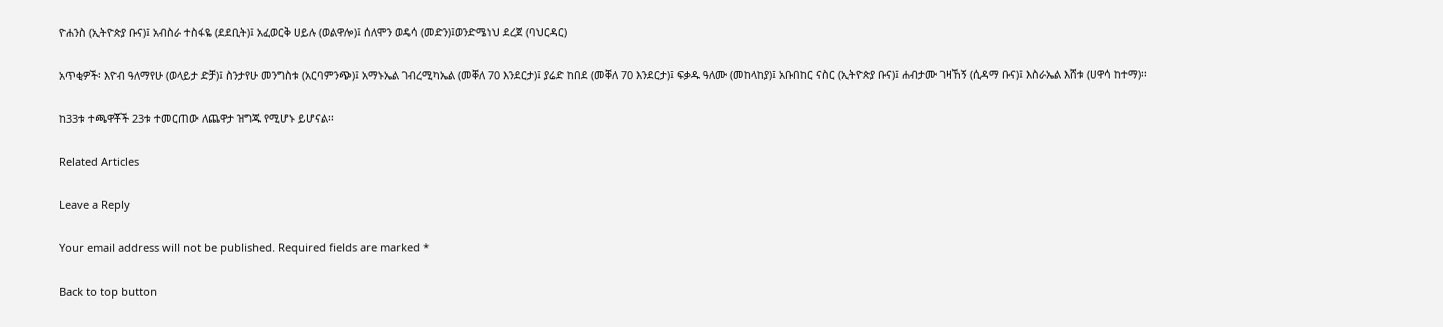ዮሐንስ (ኢትዮጵያ ቡና)፤ አብስራ ተስፋዬ (ደደቢት)፤ አፈወርቅ ሀይሉ (ወልዋሎ)፤ ሰለሞን ወዴሳ (መድን)፤ወንድሜነህ ደረጀ (ባህርዳር)

አጥቂዎች፡ እዮብ ዓለማየሁ (ወላይታ ድቻ)፤ ስንታየሁ መንግስቱ (አርባምንጭ)፤ አማኑኤል ገብረሚካኤል (መቐለ 70 እንደርታ)፤ ያሬድ ከበደ (መቐለ 70 እንደርታ)፤ ፍቃዱ ዓለሙ (መከላከያ)፤ አቡበከር ናስር (ኢትዮጵያ ቡና)፤ ሐብታሙ ገዛኸኝ (ሲዳማ ቡና)፤ እስራኤል እሸቱ (ሀዋሳ ከተማ)፡፡

ከ33ቱ ተጫዋቾች 23ቱ ተመርጠው ለጨዋታ ዝግጁ የሚሆኑ ይሆናል፡፡

Related Articles

Leave a Reply

Your email address will not be published. Required fields are marked *

Back to top button